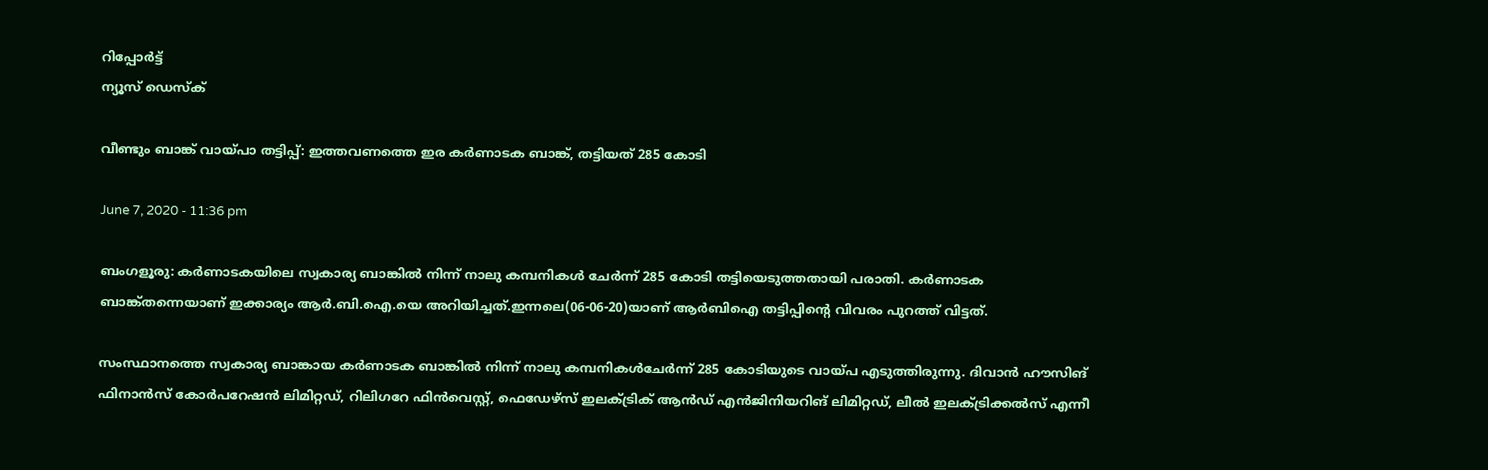റിപ്പോര്‍ട്ട്
ന്യൂസ് ഡെസ്ക്

വീണ്ടും ബാങ്ക് വായ്പാ തട്ടിപ്പ്: ഇത്തവണത്തെ ഇര കര്‍ണാടക ബാങ്ക്, തട്ടിയത് 285 കോടി

June 7, 2020 - 11:36 pm

ബംഗളൂരു: കര്‍ണാടകയിലെ സ്വകാര്യ ബാങ്കില്‍ നിന്ന് നാലു കമ്പനികള്‍ ചേര്‍ന്ന് 285 കോടി തട്ടിയെടുത്തതായി പരാതി. കര്‍ണാടക ബാങ്ക്തന്നെയാണ് ഇക്കാര്യം ആര്‍.ബി.ഐ.യെ അറിയിച്ചത്.ഇന്നലെ(06-06-20)യാണ് ആര്‍ബിഐ തട്ടിപ്പിന്റെ വിവരം പുറത്ത് വിട്ടത്.

സംസ്ഥാനത്തെ സ്വകാര്യ ബാങ്കായ കര്‍ണാടക ബാങ്കില്‍ നിന്ന് നാലു കമ്പനികള്‍ചേര്‍ന്ന് 285 കോടിയുടെ വായ്പ എടുത്തിരുന്നു. ദിവാന്‍ ഹൗസിങ് ഫിനാന്‍സ് കോര്‍പറേഷന്‍ ലിമിറ്റഡ്, റിലിഗറേ ഫിന്‍വെസ്റ്റ്, ഫെഡേഴ്‌സ് ഇലക്ട്രിക് ആന്‍ഡ് എന്‍ജിനിയറിങ് ലിമിറ്റഡ്, ലീല്‍ ഇലക്ട്രിക്കല്‍സ് എന്നീ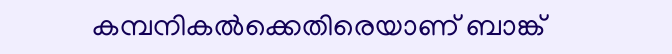കമ്പനികല്‍ക്കെതിരെയാണ് ബാങ്ക്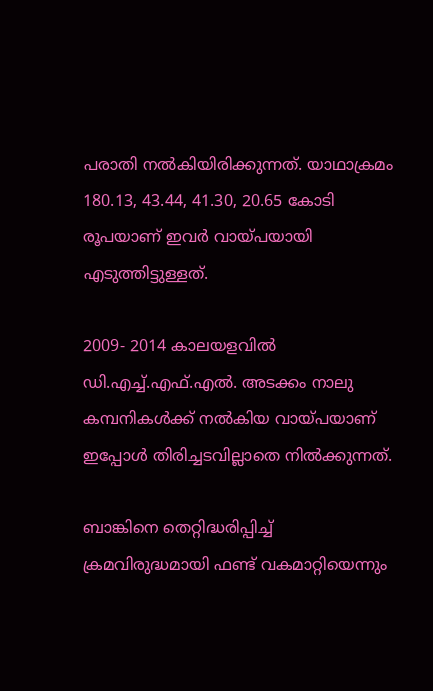പരാതി നല്‍കിയിരിക്കുന്നത്. യാഥാക്രമം 180.13, 43.44, 41.30, 20.65 കോടി രൂപയാണ് ഇവര്‍ വായ്പയായി എടുത്തിട്ടുള്ളത്.

2009- 2014 കാലയളവില്‍ ഡി.എച്ച്.എഫ്.എല്‍. അടക്കം നാലു കമ്പനികള്‍ക്ക് നല്‍കിയ വായ്പയാണ് ഇപ്പോള്‍ തിരിച്ചടവില്ലാതെ നില്‍ക്കുന്നത്.

ബാങ്കിനെ തെറ്റിദ്ധരിപ്പിച്ച് ക്രമവിരുദ്ധമായി ഫണ്ട് വകമാറ്റിയെന്നും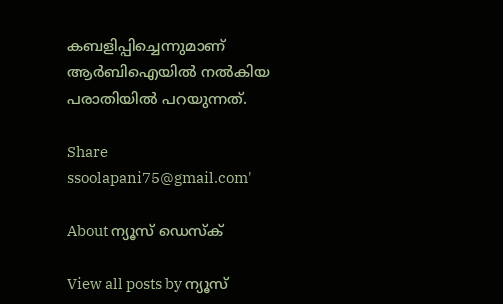കബളിപ്പിച്ചെന്നുമാണ് ആര്‍ബിഐയില്‍ നല്‍കിയ പരാതിയില്‍ പറയുന്നത്.

Share
ssoolapani75@gmail.com'

About ന്യൂസ് ഡെസ്ക്

View all posts by ന്യൂസ്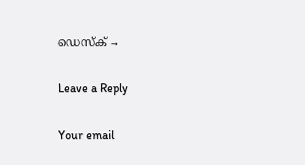ഡെസ്ക് →

Leave a Reply

Your email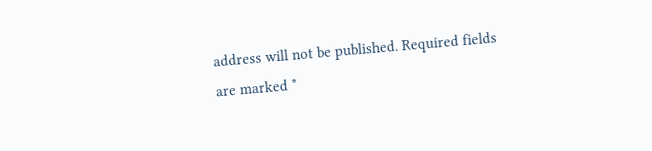address will not be published. Required fields are marked *